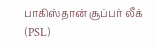பாகிஸ்தான் சூப்பர் லீக் (PSL)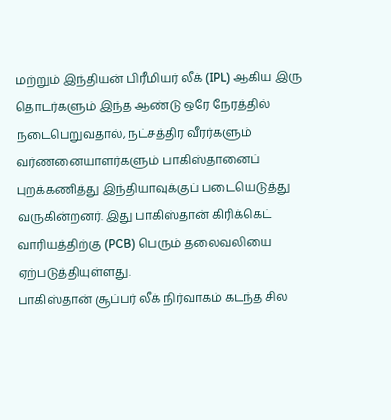மற்றும் இந்தியன் பிரீமியர் லீக் (IPL) ஆகிய இரு தொடர்களும் இந்த ஆண்டு ஒரே நேரத்தில் நடைபெறுவதால், நட்சத்திர வீரர்களும் வர்ணனையாளர்களும் பாகிஸ்தானைப் புறக்கணித்து இந்தியாவுக்குப் படையெடுத்து வருகின்றனர். இது பாகிஸ்தான் கிரிக்கெட் வாரியத்திற்கு (PCB) பெரும் தலைவலியை ஏற்படுத்தியுள்ளது.
பாகிஸ்தான் சூப்பர் லீக் நிர்வாகம் கடந்த சில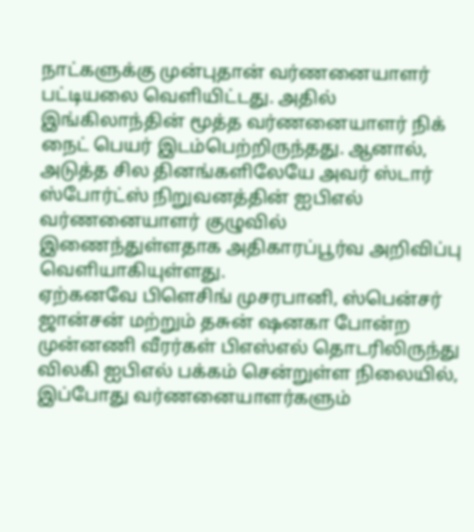நாட்களுக்கு முன்புதான் வர்ணனையாளர் பட்டியலை வெளியிட்டது. அதில் இங்கிலாந்தின் மூத்த வர்ணனையாளர் நிக் நைட் பெயர் இடம்பெற்றிருந்தது. ஆனால், அடுத்த சில தினங்களிலேயே அவர் ஸ்டார் ஸ்போர்ட்ஸ் நிறுவனத்தின் ஐபிஎல் வர்ணனையாளர் குழுவில் இணைந்துள்ளதாக அதிகாரப்பூர்வ அறிவிப்பு வெளியாகியுள்ளது.
ஏற்கனவே பிளெசிங் முசரபானி, ஸ்பென்சர் ஜான்சன் மற்றும் தசுன் ஷனகா போன்ற முன்னணி வீரர்கள் பிஎஸ்எல் தொடரிலிருந்து விலகி ஐபிஎல் பக்கம் சென்றுள்ள நிலையில், இப்போது வர்ணனையாளர்களும்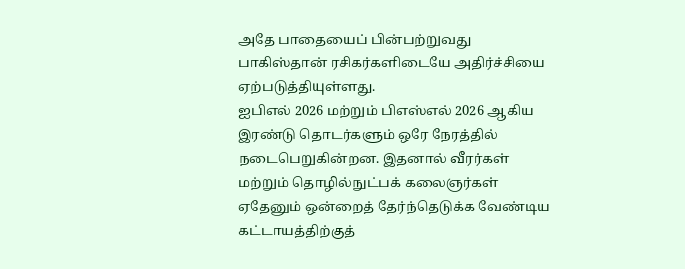அதே பாதையைப் பின்பற்றுவது பாகிஸ்தான் ரசிகர்களிடையே அதிர்ச்சியை ஏற்படுத்தியுள்ளது.
ஐபிஎல் 2026 மற்றும் பிஎஸ்எல் 2026 ஆகிய இரண்டு தொடர்களும் ஒரே நேரத்தில் நடைபெறுகின்றன. இதனால் வீரர்கள் மற்றும் தொழில்நுட்பக் கலைஞர்கள் ஏதேனும் ஒன்றைத் தேர்ந்தெடுக்க வேண்டிய கட்டாயத்திற்குத்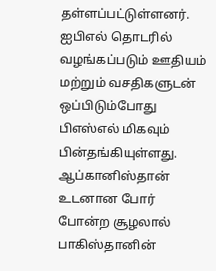தள்ளப்பட்டுள்ளனர்.
ஐபிஎல் தொடரில் வழங்கப்படும் ஊதியம் மற்றும் வசதிகளுடன் ஒப்பிடும்போது பிஎஸ்எல் மிகவும் பின்தங்கியுள்ளது. ஆப்கானிஸ்தான் உடனான போர் போன்ற சூழலால் பாகிஸ்தானின்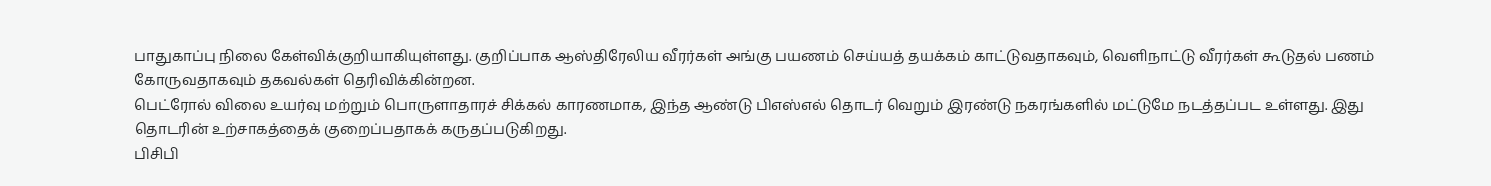பாதுகாப்பு நிலை கேள்விக்குறியாகியுள்ளது. குறிப்பாக ஆஸ்திரேலிய வீரர்கள் அங்கு பயணம் செய்யத் தயக்கம் காட்டுவதாகவும், வெளிநாட்டு வீரர்கள் கூடுதல் பணம் கோருவதாகவும் தகவல்கள் தெரிவிக்கின்றன.
பெட்ரோல் விலை உயர்வு மற்றும் பொருளாதாரச் சிக்கல் காரணமாக, இந்த ஆண்டு பிஎஸ்எல் தொடர் வெறும் இரண்டு நகரங்களில் மட்டுமே நடத்தப்பட உள்ளது. இது தொடரின் உற்சாகத்தைக் குறைப்பதாகக் கருதப்படுகிறது.
பிசிபி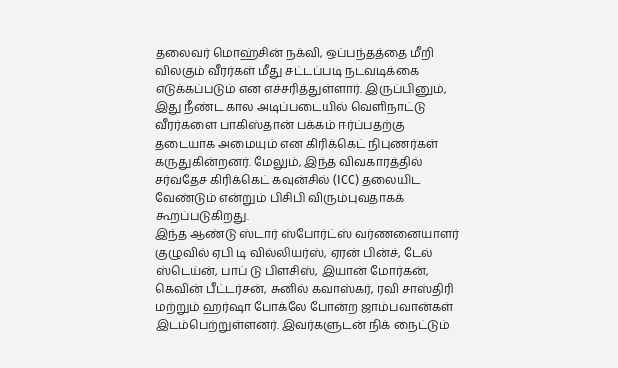தலைவர் மொஹ்சின் நக்வி, ஒப்பந்தத்தை மீறி விலகும் வீரர்கள் மீது சட்டப்படி நடவடிக்கை எடுக்கப்படும் என எச்சரித்துள்ளார். இருப்பினும், இது நீண்ட கால அடிப்படையில் வெளிநாட்டு வீரர்களை பாகிஸ்தான் பக்கம் ஈர்ப்பதற்கு தடையாக அமையும் என கிரிக்கெட் நிபுணர்கள் கருதுகின்றனர். மேலும், இந்த விவகாரத்தில் சர்வதேச கிரிக்கெட் கவுன்சில் (ICC) தலையிட வேண்டும் என்றும் பிசிபி விரும்புவதாகக் கூறப்படுகிறது.
இந்த ஆண்டு ஸ்டார் ஸ்போர்ட்ஸ் வர்ணனையாளர் குழுவில் ஏபி டி வில்லியர்ஸ், ஏரன் பின்ச், டேல் ஸ்டெய்ன், பாப் டு பிளசிஸ், இயான் மோர்கன், கெவின் பீட்டர்சன், சுனில் கவாஸ்கர், ரவி சாஸ்திரி மற்றும் ஹர்ஷா போக்லே போன்ற ஜாம்பவான்கள் இடம்பெற்றுள்ளனர். இவர்களுடன் நிக் நைட்டும்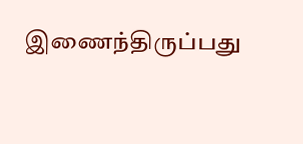இணைந்திருப்பது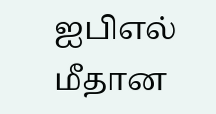ஐபிஎல் மீதான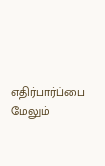எதிர்பார்ப்பை மேலும்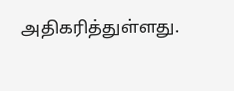அதிகரித்துள்ளது.